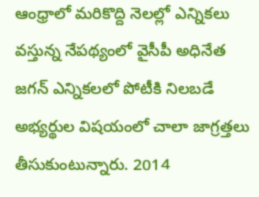ఆంధ్రాలో మరికొద్ది నెలల్లో ఎన్నికలు వస్తున్న నేపథ్యంలో వైసీపీ అధినేత జగన్ ఎన్నికలలో పోటీకి నిలబడే అభ్యర్థుల విషయంలో చాలా జాగ్రత్తలు తీసుకుంటున్నారు. 2014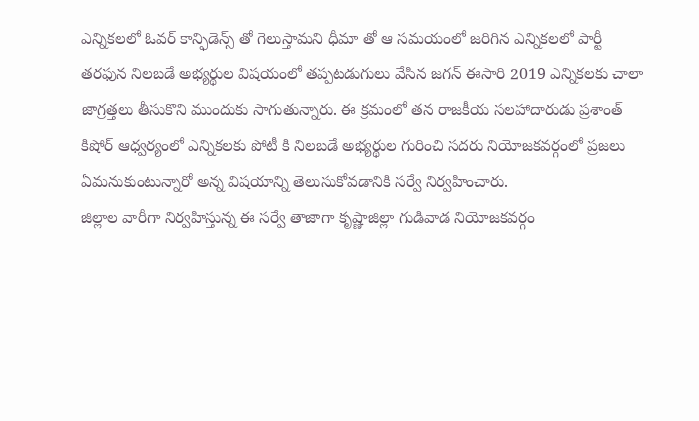ఎన్నికలలో ఓవర్ కాన్ఫిడెన్స్ తో గెలుస్తామని ధీమా తో ఆ సమయంలో జరిగిన ఎన్నికలలో పార్టీ తరఫున నిలబడే అభ్యర్థుల విషయంలో తప్పటడుగులు వేసిన జగన్ ఈసారి 2019 ఎన్నికలకు చాలా జాగ్రత్తలు తీసుకొని ముందుకు సాగుతున్నారు. ఈ క్రమంలో తన రాజకీయ సలహాదారుడు ప్రశాంత్ కిషోర్ ఆధ్వర్యంలో ఎన్నికలకు పోటీ కి నిలబడే అభ్యర్థుల గురించి సదరు నియోజకవర్గంలో ప్రజలు ఏమనుకుంటున్నారో అన్న విషయాన్ని తెలుసుకోవడానికి సర్వే నిర్వహించారు.
జిల్లాల వారీగా నిర్వహిస్తున్న ఈ సర్వే తాజాగా కృష్ణాజిల్లా గుడివాడ నియోజకవర్గం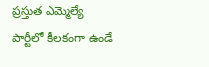ప్రస్తుత ఎమ్మెల్యే పార్టీలో కీలకంగా ఉండే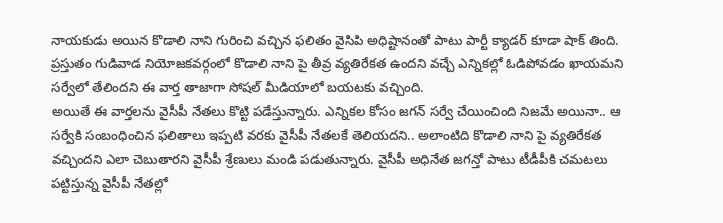నాయకుడు అయిన కొడాలి నాని గురించి వచ్చిన ఫలితం వైసిపి అధిష్టానంతో పాటు పార్టీ క్యాడర్ కూడా షాక్ తింది. ప్రస్తుతం గుడివాడ నియోజకవర్గంలో కొడాలి నాని పై తీవ్ర వ్యతిరేకత ఉందని వచ్చే ఎన్నికల్లో ఓడిపోవడం ఖాయమని సర్వేలో తేలిందని ఈ వార్త తాజాగా సోషల్ మీడియాలో బయటకు వచ్చింది.
అయితే ఈ వార్తలను వైసీపీ నేతలు కొట్టి పడేస్తున్నారు. ఎన్నికల కోసం జగన్ సర్వే చేయించింది నిజమే అయినా.. ఆ సర్వేకి సంబంధించిన ఫలితాలు ఇప్పటి వరకు వైసీపీ నేతలకే తెలియదని.. అలాంటిది కొడాలి నాని పై వ్యతిరేకత వచ్చిందని ఎలా చెబుతారని వైసీపీ శ్రేణులు మండి పడుతున్నారు. వైసీపీ అధినేత జగన్తో పాటు టీడీపీకి చమటలు పట్టిస్తున్న వైసీపీ నేతల్లో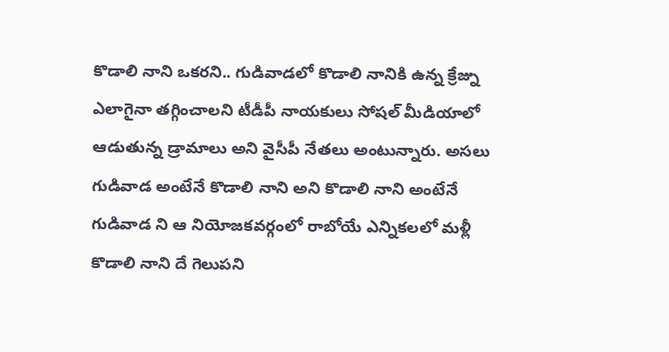కొడాలి నాని ఒకరని.. గుడివాడలో కొడాలి నానికి ఉన్న క్రేజ్ను ఎలాగైనా తగ్గించాలని టీడీపీ నాయకులు సోషల్ మీడియాలో ఆడుతున్న డ్రామాలు అని వైసీపీ నేతలు అంటున్నారు. అసలు గుడివాడ అంటేనే కొడాలి నాని అని కొడాలి నాని అంటేనే గుడివాడ ని ఆ నియోజకవర్గంలో రాబోయే ఎన్నికలలో మళ్లీ కొడాలి నాని దే గెలుపని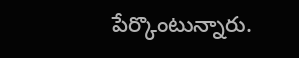పేర్కొంటున్నారు.